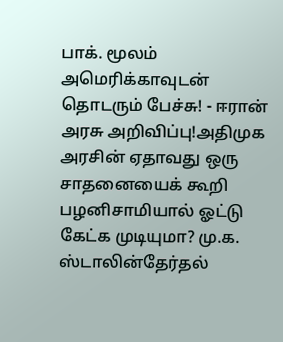பாக். மூலம் அமெரிக்காவுடன் தொடரும் பேச்சு! - ஈரான் அரசு அறிவிப்பு!அதிமுக அரசின் ஏதாவது ஒரு சாதனையைக் கூறி பழனிசாமியால் ஓட்டு கேட்க முடியுமா? மு.க. ஸ்டாலின்தேர்தல்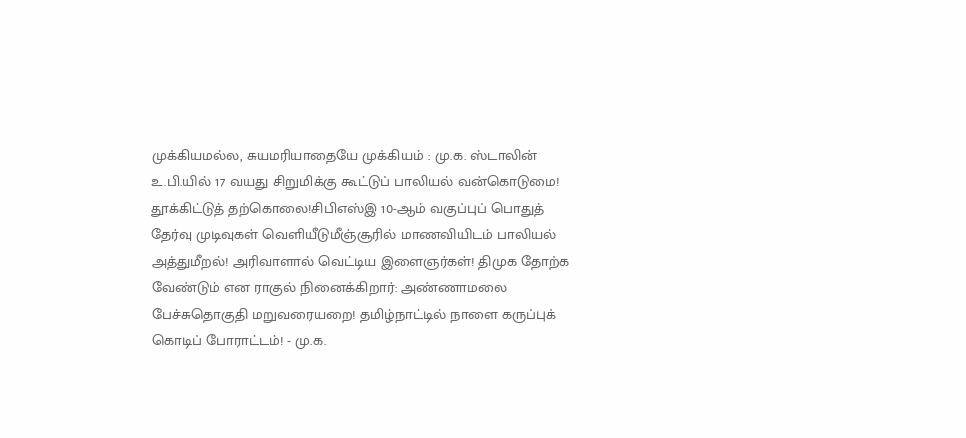முக்கியமல்ல, சுயமரியாதையே முக்கியம் : மு.க. ஸ்டாலின் உ.பி.யில் 17 வயது சிறுமிக்கு கூட்டுப் பாலியல் வன்கொடுமை! தூக்கிட்டுத் தற்கொலை!சிபிஎஸ்இ 10-ஆம் வகுப்புப் பொதுத் தேர்வு முடிவுகள் வெளியீடுமீஞ்சூரில் மாணவியிடம் பாலியல் அத்துமீறல்! அரிவாளால் வெட்டிய இளைஞர்கள்! திமுக தோற்க வேண்டும் என ராகுல் நினைக்கிறார்: அண்ணாமலை பேச்சுதொகுதி மறுவரையறை! தமிழ்நாட்டில் நாளை கருப்புக் கொடிப் போராட்டம்! - மு.க.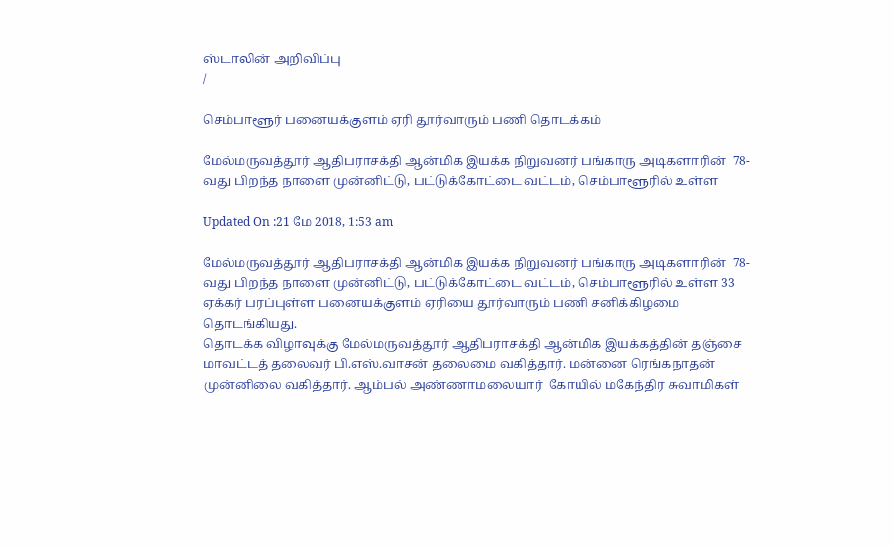ஸ்டாலின் அறிவிப்பு
/

செம்பாளூர் பனையக்குளம் ஏரி தூர்வாரும் பணி தொடக்கம்

மேல்மருவத்தூர் ஆதிபராசக்தி ஆன்மிக இயக்க நிறுவனர் பங்காரு அடிகளாரின்  78-வது பிறந்த நாளை முன்னிட்டு, பட்டுக்கோட்டை வட்டம், செம்பாளூரில் உள்ள

Updated On :21 மே 2018, 1:53 am

மேல்மருவத்தூர் ஆதிபராசக்தி ஆன்மிக இயக்க நிறுவனர் பங்காரு அடிகளாரின்  78-வது பிறந்த நாளை முன்னிட்டு, பட்டுக்கோட்டை வட்டம், செம்பாளூரில் உள்ள 33 ஏக்கர் பரப்புள்ள பனையக்குளம் ஏரியை தூர்வாரும் பணி சனிக்கிழமை தொடங்கியது.
தொடக்க விழாவுக்கு மேல்மருவத்தூர் ஆதிபராசக்தி ஆன்மிக இயக்கத்தின் தஞ்சை மாவட்டத் தலைவர் பி.எஸ்.வாசன் தலைமை வகித்தார். மன்னை ரெங்கநாதன் முன்னிலை வகித்தார். ஆம்பல் அண்ணாமலையார்  கோயில் மகேந்திர சுவாமிகள்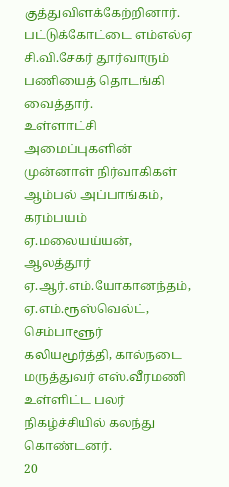குத்துவிளக்கேற்றினார். பட்டுக்கோட்டை எம்எல்ஏ சி.வி.சேகர் தூர்வாரும் பணியைத் தொடங்கி வைத்தார்.
உள்ளாட்சி அமைப்புகளின் முன்னாள் நிர்வாகிகள் ஆம்பல் அப்பாங்கம், கரம்பயம் ஏ.மலையய்யன், ஆலத்தூர் ஏ.ஆர்.எம்.யோகானந்தம், ஏ.எம்.ரூஸ்வெல்ட், செம்பாளூர் கலியமூர்த்தி, கால்நடை மருத்துவர் எஸ்.வீரமணி உள்ளிட்ட பலர் நிகழ்ச்சியில் கலந்து கொண்டனர்.
20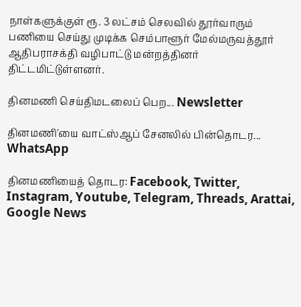நாள்களுக்குள் ரூ. 3 லட்சம் செலவில் தூர்வாரும் பணியை செய்து முடிக்க செம்பாளூர் மேல்மருவத்தூர் ஆதிபராசக்தி வழிபாட்டு மன்றத்தினர் திட்டமிட்டுள்ளனர்.

தினமணி செய்திமடலைப் பெற... Newsletter

தினமணி'யை வாட்ஸ்ஆப் சேனலில் பின்தொடர... WhatsApp

தினமணியைத் தொடர: Facebook, Twitter, Instagram, Youtube, Telegram, Threads, Arattai, Google News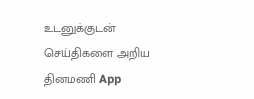உடனுக்குடன் செய்திகளை அறிய தினமணி App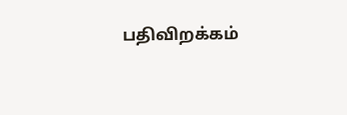பதிவிறக்கம்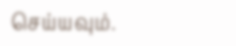செய்யவும்.